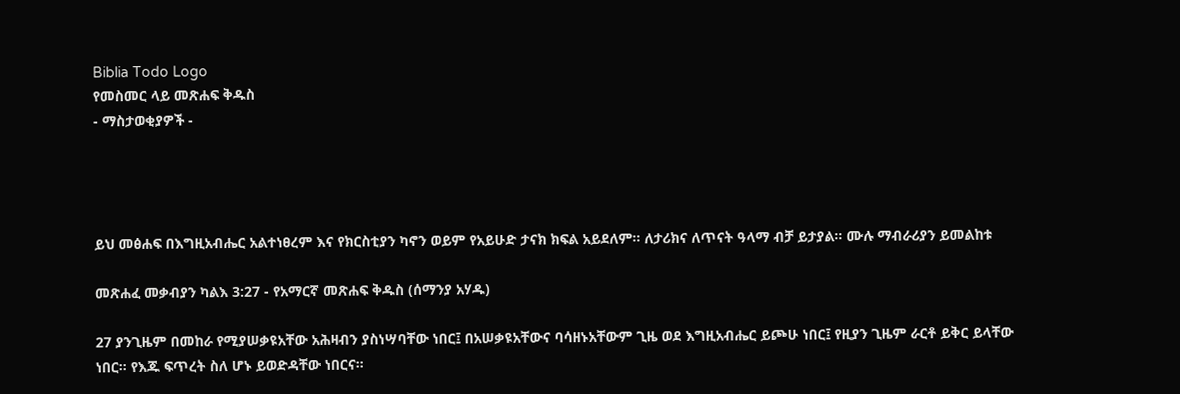Biblia Todo Logo
የመስመር ላይ መጽሐፍ ቅዱስ
- ማስታወቂያዎች -




ይህ መፅሐፍ በእግዚአብሔር አልተነፀረም እና የክርስቲያን ካኖን ወይም የአይሁድ ታናክ ክፍል አይደለም። ለታሪክና ለጥናት ዓላማ ብቻ ይታያል። ሙሉ ማብራሪያን ይመልከቱ

መጽሐፈ መቃብያን ካልእ 3:27 - የአማርኛ መጽሐፍ ቅዱስ (ሰማንያ አሃዱ)

27 ያንጊዜም በመከራ የሚያሠቃዩአቸው አሕዛብን ያስነሣባቸው ነበር፤ በአሠቃዩአቸውና ባሳዘኑአቸውም ጊዜ ወደ እግዚአብሔር ይጮሁ ነበር፤ የዚያን ጊዜም ራርቶ ይቅር ይላቸው ነበር። የእጁ ፍጥረት ስለ ሆኑ ይወድዳቸው ነበርና።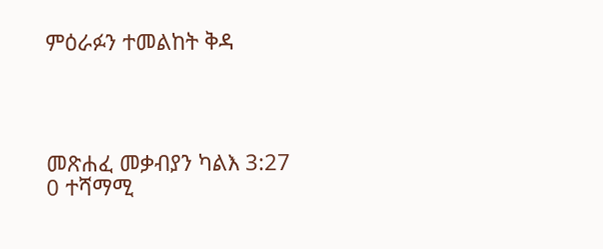ምዕራፉን ተመልከት ቅዳ




መጽሐፈ መቃብያን ካልእ 3:27
0 ተሻማሚ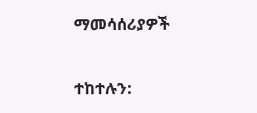ማመሳሰሪያዎች

ተከተሉን: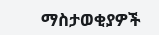ማስታወቂያዎች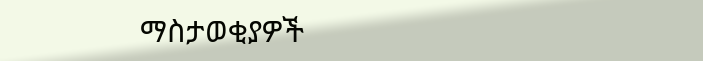ማስታወቂያዎች